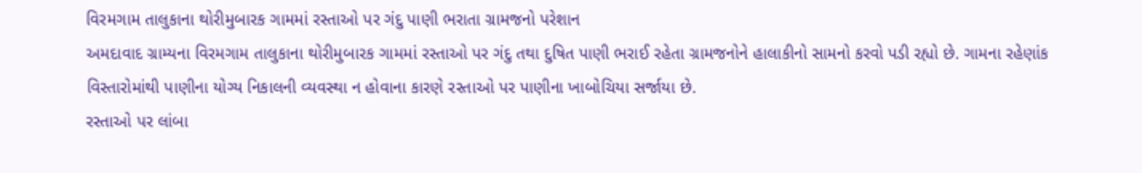વિરમગામ તાલુકાના થોરીમુબારક ગામમાં રસ્તાઓ પર ગંદુ પાણી ભરાતા ગ્રામજનો પરેશાન
અમદાવાદ ગ્રામ્યના વિરમગામ તાલુકાના થોરીમુબારક ગામમાં રસ્તાઓ પર ગંદુ તથા દુષિત પાણી ભરાઈ રહેતા ગ્રામજનોને હાલાકીનો સામનો કરવો પડી રહ્યો છે. ગામના રહેણાંક વિસ્તારોમાંથી પાણીના યોગ્ય નિકાલની વ્યવસ્થા ન હોવાના કારણે રસ્તાઓ પર પાણીના ખાબોચિયા સર્જાયા છે.
રસ્તાઓ પર લાંબા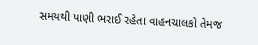સમયથી પાણી ભરાઈ રહેતા વાહનચાલકો તેમજ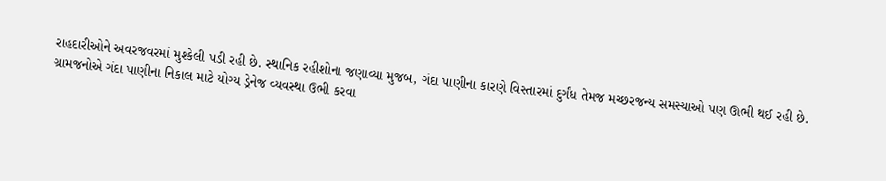રાહદારીઓને અવરજવરમાં મુશ્કેલી પડી રહી છે. સ્થાનિક રહીશોના જણાવ્યા મુજબ, ગંદા પાણીના કારણે વિસ્તારમાં દુર્ગંધ તેમજ મચ્છરજન્ય સમસ્યાઓ પણ ઊભી થઈ રહી છે.
ગ્રામજનોએ ગંદા પાણીના નિકાલ માટે યોગ્ય ડ્રેનેજ વ્યવસ્થા ઉભી કરવા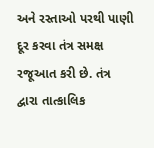અને રસ્તાઓ પરથી પાણી દૂર કરવા તંત્ર સમક્ષ રજૂઆત કરી છે. તંત્ર દ્વારા તાત્કાલિક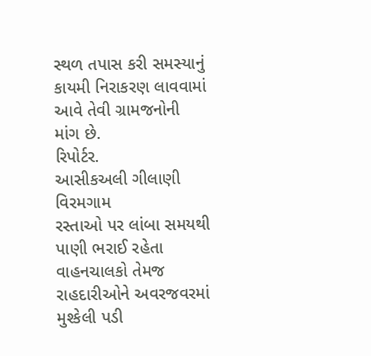સ્થળ તપાસ કરી સમસ્યાનું કાયમી નિરાકરણ લાવવામાં આવે તેવી ગ્રામજનોની માંગ છે.
રિપોર્ટર.
આસીકઅલી ગીલાણી
વિરમગામ
રસ્તાઓ પર લાંબા સમયથી પાણી ભરાઈ રહેતા વાહનચાલકો તેમજ રાહદારીઓને અવરજવરમાં મુશ્કેલી પડી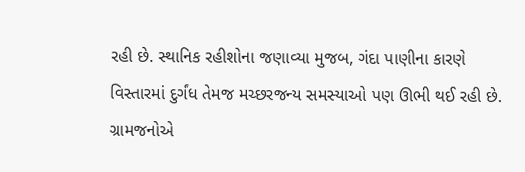રહી છે. સ્થાનિક રહીશોના જણાવ્યા મુજબ, ગંદા પાણીના કારણે વિસ્તારમાં દુર્ગંધ તેમજ મચ્છરજન્ય સમસ્યાઓ પણ ઊભી થઈ રહી છે.
ગ્રામજનોએ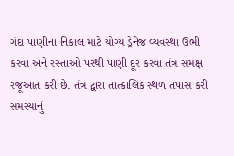ગંદા પાણીના નિકાલ માટે યોગ્ય ડ્રેનેજ વ્યવસ્થા ઉભી કરવા અને રસ્તાઓ પરથી પાણી દૂર કરવા તંત્ર સમક્ષ રજૂઆત કરી છે. તંત્ર દ્વારા તાત્કાલિક સ્થળ તપાસ કરી સમસ્યાનું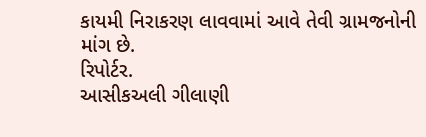કાયમી નિરાકરણ લાવવામાં આવે તેવી ગ્રામજનોની માંગ છે.
રિપોર્ટર.
આસીકઅલી ગીલાણી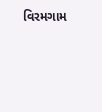વિરમગામ